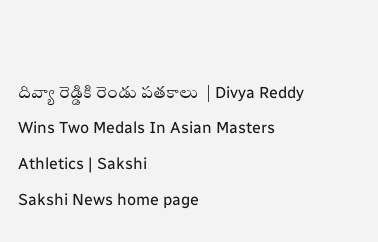దివ్యా రెడ్డికి రెండు పతకాలు  | Divya Reddy Wins Two Medals In Asian Masters Athletics | Sakshi
Sakshi News home page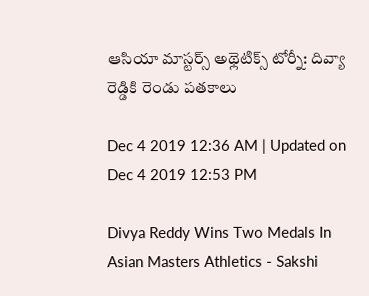ఆసియా మాస్టర్స్‌ అథ్లెటిక్స్‌ టోర్నీ: దివ్యా రెడ్డికి రెండు పతకాలు

Dec 4 2019 12:36 AM | Updated on Dec 4 2019 12:53 PM

Divya Reddy Wins Two Medals In Asian Masters Athletics - Sakshi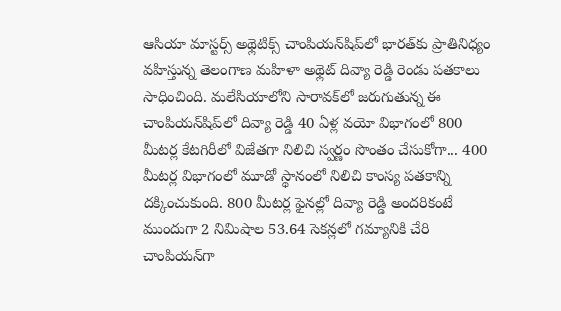ఆసియా మాస్టర్స్‌ అథ్లెటిక్స్‌ చాంపియన్‌షిప్‌లో భారత్‌కు ప్రాతినిధ్యం వహిస్తున్న తెలంగాణ మహిళా అథ్లెట్‌ దివ్యా రెడ్డి రెండు పతకాలు సాధించింది. మలేసియాలోని సారావక్‌లో జరుగుతున్న ఈ చాంపియన్‌షిప్‌లో దివ్యా రెడ్డి 40 ఏళ్ల వయో విభాగంలో 800 మీటర్ల కేటగిరీలో విజేతగా నిలిచి స్వర్ణం సొంతం చేసుకోగా... 400 మీటర్ల విభాగంలో మూడో స్థానంలో నిలిచి కాంస్య పతకాన్ని దక్కించుకుంది. 800 మీటర్ల ఫైనల్లో దివ్యా రెడ్డి అందరికంటే ముందుగా 2 నిమిషాల 53.64 సెకన్లలో గమ్యానికి చేరి చాంపియన్‌గా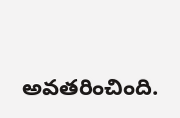అవతరించింది.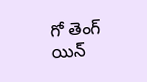గో తెంగ్‌ యిన్‌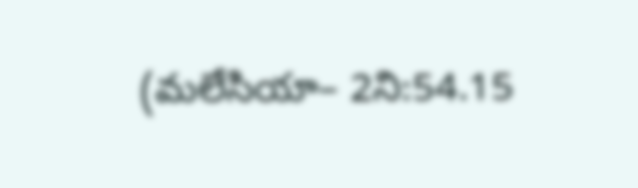(మలేసియా– 2ని:54.15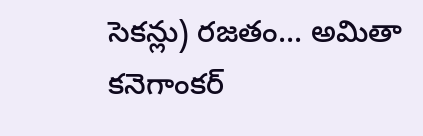సెకన్లు) రజతం... అమితా కనెగాంకర్‌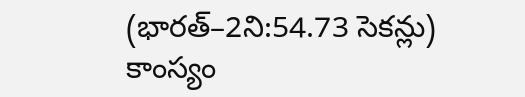(భారత్‌–2ని:54.73 సెకన్లు) కాంస్యం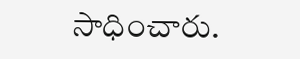సాధించారు.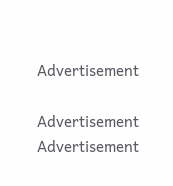Advertisement

Advertisement
Advertisement